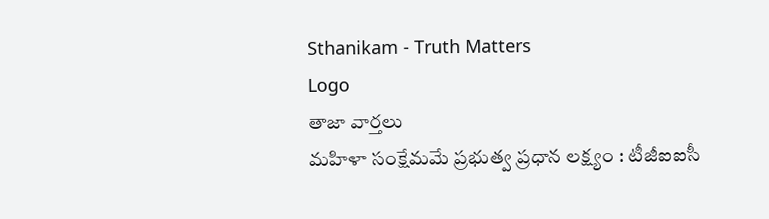Sthanikam - Truth Matters
Logo
తాజా వార్తలు
మహిళా సంక్షేమమే ప్రభుత్వ ప్రధాన లక్ష్యం : టీజీఐఐసీ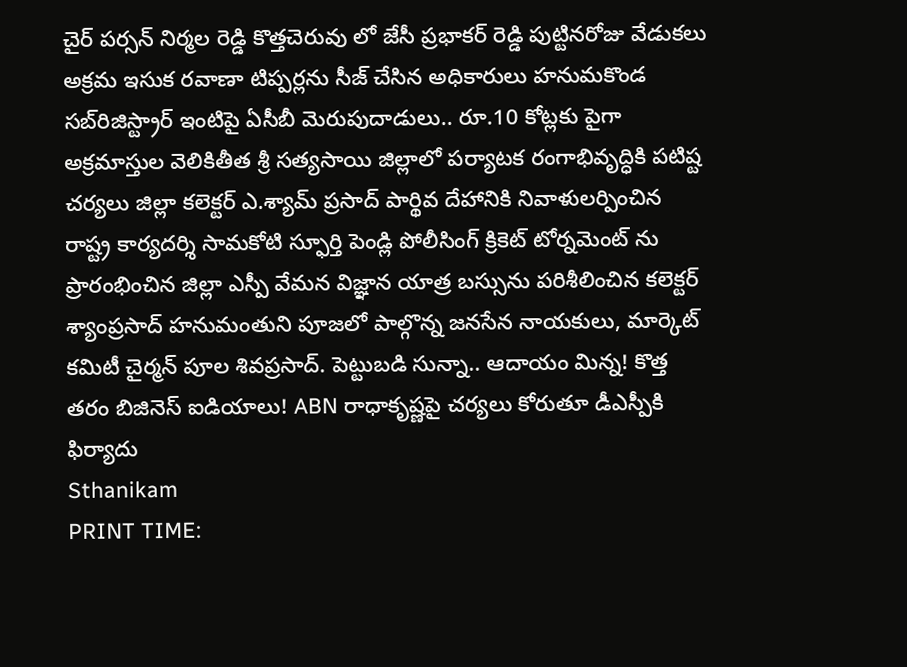చైర్ పర్సన్ నిర్మల రెడ్డి కొత్తచెరువు లో జేసీ ప్రభాకర్ రెడ్డి పుట్టినరోజు వేడుకలు అక్రమ ఇసుక రవాణా టిప్పర్లను సీజ్ చేసిన అధికారులు హనుమకొండ సబ్‌రిజిస్ట్రార్ ఇంటిపై ఏసీబీ మెరుపుదాడులు.. రూ.10 కోట్లకు పైగా అక్రమాస్తుల వెలికితీత శ్రీ సత్యసాయి జిల్లాలో పర్యాటక రంగాభివృద్ధికి పటిష్ట చర్యలు జిల్లా కలెక్టర్ ఎ.శ్యామ్ ప్రసాద్ పార్థివ దేహానికి నివాళులర్పించిన రాష్ట్ర కార్యదర్శి సామకోటి స్ఫూర్తి పెండ్లి పోలీసింగ్ క్రికెట్ టోర్నమెంట్ ను ప్రారంభించిన జిల్లా ఎస్పీ వేమన విజ్ఞాన యాత్ర బస్సును పరిశీలించిన కలెక్టర్ శ్యాంప్రసాద్ హనుమంతుని పూజలో పాల్గొన్న జనసేన నాయకులు, మార్కెట్ కమిటీ చైర్మన్ పూల శివప్రసాద్. పెట్టుబడి సున్నా.. ఆదాయం మిన్న! కొత్త తరం బిజినెస్ ఐడియాలు! ABN రాధాకృష్ణపై చర్యలు కోరుతూ డీఎస్పీకి ఫిర్యాదు
Sthanikam
PRINT TIME: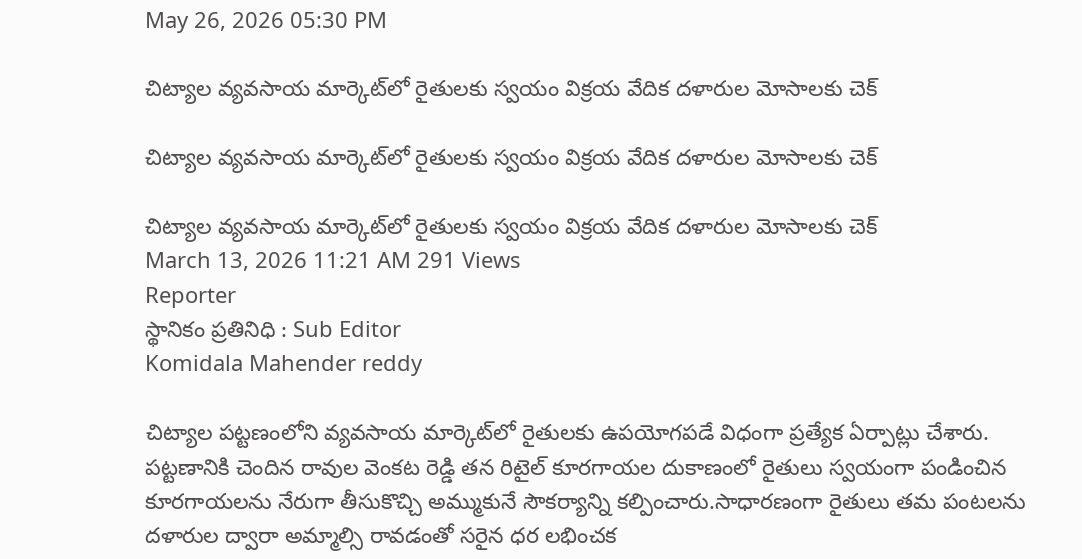May 26, 2026 05:30 PM

చిట్యాల వ్యవసాయ మార్కెట్‌లో రైతులకు స్వయం విక్రయ వేదిక దళారుల మోసాలకు చెక్

చిట్యాల వ్యవసాయ మార్కెట్‌లో రైతులకు స్వయం విక్రయ వేదిక దళారుల మోసాలకు చెక్

చిట్యాల వ్యవసాయ మార్కెట్‌లో రైతులకు స్వయం విక్రయ వేదిక దళారుల మోసాలకు చెక్
March 13, 2026 11:21 AM 291 Views
Reporter
స్థానికం ప్రతినిధి : Sub Editor
Komidala Mahender reddy

చిట్యాల పట్టణంలోని వ్యవసాయ మార్కెట్‌లో రైతులకు ఉపయోగపడే విధంగా ప్రత్యేక ఏర్పాట్లు చేశారు. పట్టణానికి చెందిన రావుల వెంకట రెడ్డి తన రిటైల్ కూరగాయల దుకాణంలో రైతులు స్వయంగా పండించిన కూరగాయలను నేరుగా తీసుకొచ్చి అమ్ముకునే సౌకర్యాన్ని కల్పించారు.సాధారణంగా రైతులు తమ పంటలను దళారుల ద్వారా అమ్మాల్సి రావడంతో సరైన ధర లభించక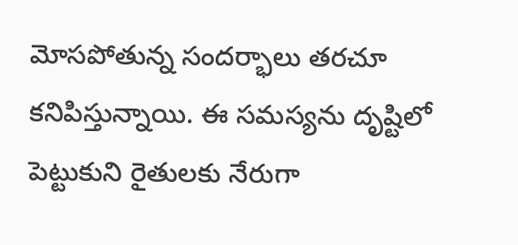మోసపోతున్న సందర్భాలు తరచూ కనిపిస్తున్నాయి. ఈ సమస్యను దృష్టిలో పెట్టుకుని రైతులకు నేరుగా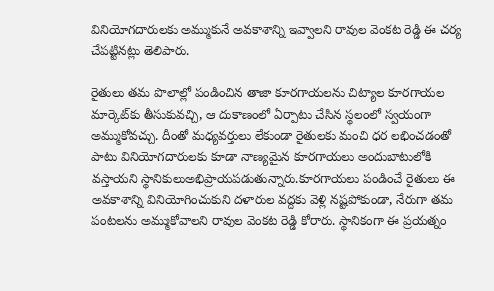వినియోగదారులకు అమ్ముకునే అవకాశాన్ని ఇవ్వాలని రావుల వెంకట రెడ్డి ఈ చర్య చేపట్టినట్లు తెలిపారు.

రైతులు తమ పొలాల్లో పండించిన తాజా కూరగాయలను చిట్యాల కూరగాయల మార్కెట్‌కు తీసుకువచ్చి, ఆ దుకాణంలో ఏర్పాటు చేసిన స్థలంలో స్వయంగా అమ్ముకోవచ్చు. దీంతో మధ్యవర్తులు లేకుండా రైతులకు మంచి ధర లభించడంతో పాటు వినియోగదారులకు కూడా నాణ్యమైన కూరగాయలు అందుబాటులోకి వస్తాయని స్థానికులుఅభిప్రాయపడుతున్నారు.కూరగాయలు పండించే రైతులు ఈ అవకాశాన్ని వినియోగించుకుని దళారుల వద్దకు వెళ్లి నష్టపోకుండా, నేరుగా తమ పంటలను అమ్ముకోవాలని రావుల వెంకట రెడ్డి కోరారు. స్థానికంగా ఈ ప్రయత్నం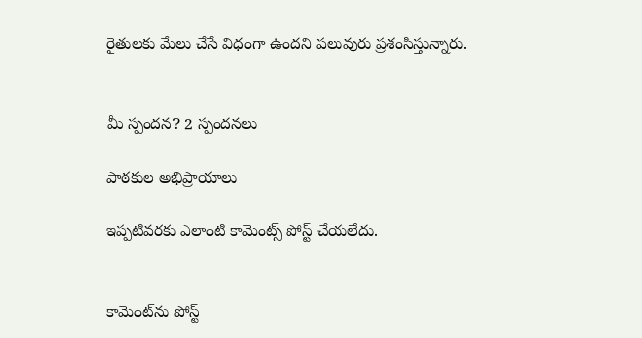రైతులకు మేలు చేసే విధంగా ఉందని పలువురు ప్రశంసిస్తున్నారు.


మీ స్పందన? 2 స్పందనలు

పాఠకుల అభిప్రాయాలు

ఇప్పటివరకు ఎలాంటి కామెంట్స్ పోస్ట్ చేయలేదు.


కామెంట్‌ను పోస్ట్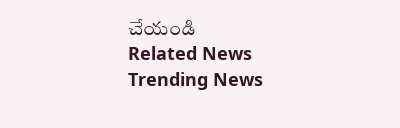చేయండి
Related News
Trending News